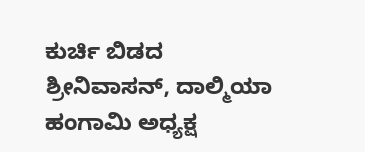ಕುರ್ಚಿ ಬಿಡದ ಶ್ರೀನಿವಾಸನ್, ದಾಲ್ಮಿಯಾ ಹಂಗಾಮಿ ಅಧ್ಯಕ್ಷ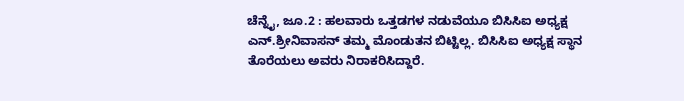ಚೆನ್ನೈ, ಜೂ.2 : ಹಲವಾರು ಒತ್ತಡಗಳ ನಡುವೆಯೂ ಬಿಸಿಸಿಐ ಅಧ್ಯಕ್ಷ ಎನ್.ಶ್ರೀನಿವಾಸನ್ ತಮ್ಮ ಮೊಂಡುತನ ಬಿಟ್ಟಿಲ್ಲ. ಬಿಸಿಸಿಐ ಅಧ್ಯಕ್ಷ ಸ್ಥಾನ ತೊರೆಯಲು ಅವರು ನಿರಾಕರಿಸಿದ್ದಾರೆ.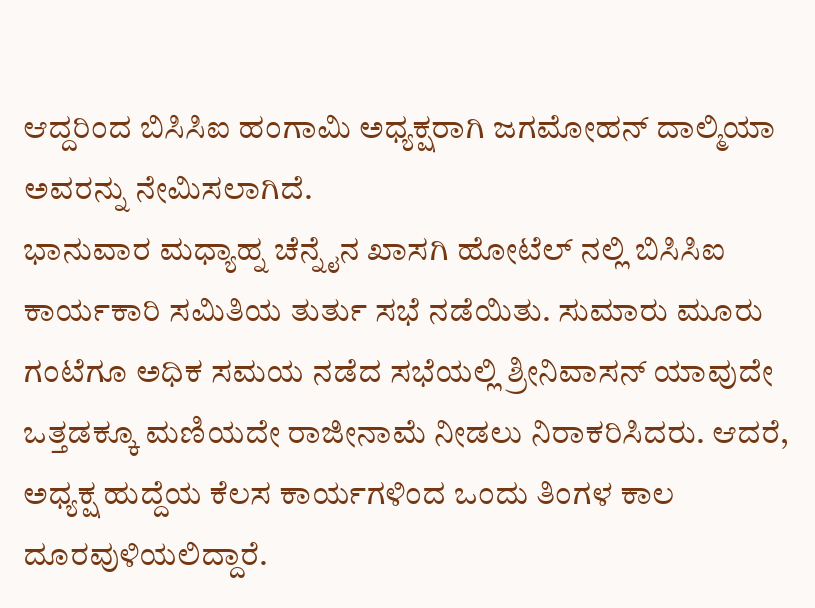ಆದ್ದರಿಂದ ಬಿಸಿಸಿಐ ಹಂಗಾಮಿ ಅಧ್ಯಕ್ಷರಾಗಿ ಜಗಮೋಹನ್ ದಾಲ್ಮಿಯಾ ಅವರನ್ನು ನೇಮಿಸಲಾಗಿದೆ.
ಭಾನುವಾರ ಮಧ್ಯಾಹ್ನ ಚೆನ್ನೈನ ಖಾಸಗಿ ಹೋಟೆಲ್ ನಲ್ಲಿ ಬಿಸಿಸಿಐ ಕಾರ್ಯಕಾರಿ ಸಮಿತಿಯ ತುರ್ತು ಸಭೆ ನಡೆಯಿತು. ಸುಮಾರು ಮೂರು ಗಂಟೆಗೂ ಅಧಿಕ ಸಮಯ ನಡೆದ ಸಭೆಯಲ್ಲಿ ಶ್ರೀನಿವಾಸನ್ ಯಾವುದೇ ಒತ್ತಡಕ್ಕೂ ಮಣಿಯದೇ ರಾಜೀನಾಮೆ ನೀಡಲು ನಿರಾಕರಿಸಿದರು. ಆದರೆ, ಅಧ್ಯಕ್ಷ ಹುದ್ದೆಯ ಕೆಲಸ ಕಾರ್ಯಗಳಿಂದ ಒಂದು ತಿಂಗಳ ಕಾಲ ದೂರವುಳಿಯಲಿದ್ದಾರೆ.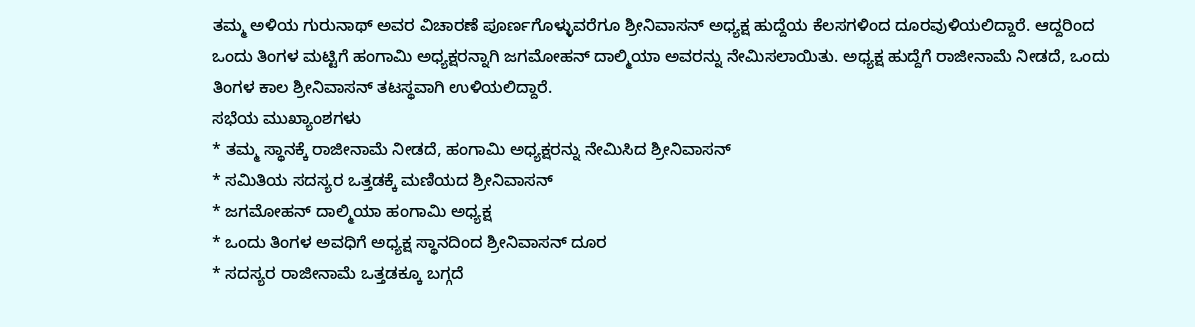ತಮ್ಮ ಅಳಿಯ ಗುರುನಾಥ್ ಅವರ ವಿಚಾರಣೆ ಪೂರ್ಣಗೊಳ್ಳುವರೆಗೂ ಶ್ರೀನಿವಾಸನ್ ಅಧ್ಯಕ್ಷ ಹುದ್ದೆಯ ಕೆಲಸಗಳಿಂದ ದೂರವುಳಿಯಲಿದ್ದಾರೆ. ಆದ್ದರಿಂದ ಒಂದು ತಿಂಗಳ ಮಟ್ಟಿಗೆ ಹಂಗಾಮಿ ಅಧ್ಯಕ್ಷರನ್ನಾಗಿ ಜಗಮೋಹನ್ ದಾಲ್ಮಿಯಾ ಅವರನ್ನು ನೇಮಿಸಲಾಯಿತು. ಅಧ್ಯಕ್ಷ ಹುದ್ದೆಗೆ ರಾಜೀನಾಮೆ ನೀಡದೆ, ಒಂದು ತಿಂಗಳ ಕಾಲ ಶ್ರೀನಿವಾಸನ್ ತಟಸ್ಥವಾಗಿ ಉಳಿಯಲಿದ್ದಾರೆ.
ಸಭೆಯ ಮುಖ್ಯಾಂಶಗಳು
* ತಮ್ಮ ಸ್ಥಾನಕ್ಕೆ ರಾಜೀನಾಮೆ ನೀಡದೆ, ಹಂಗಾಮಿ ಅಧ್ಯಕ್ಷರನ್ನು ನೇಮಿಸಿದ ಶ್ರೀನಿವಾಸನ್
* ಸಮಿತಿಯ ಸದಸ್ಯರ ಒತ್ತಡಕ್ಕೆ ಮಣಿಯದ ಶ್ರೀನಿವಾಸನ್
* ಜಗಮೋಹನ್ ದಾಲ್ಮಿಯಾ ಹಂಗಾಮಿ ಅಧ್ಯಕ್ಷ
* ಒಂದು ತಿಂಗಳ ಅವಧಿಗೆ ಅಧ್ಯಕ್ಷ ಸ್ಥಾನದಿಂದ ಶ್ರೀನಿವಾಸನ್ ದೂರ
* ಸದಸ್ಯರ ರಾಜೀನಾಮೆ ಒತ್ತಡಕ್ಕೂ ಬಗ್ಗದೆ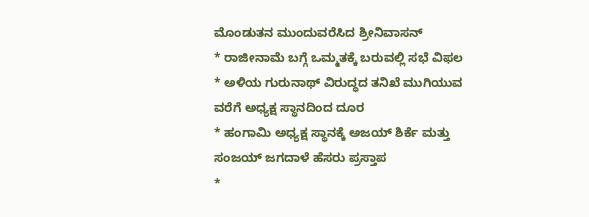ಮೊಂಡುತನ ಮುಂದುವರೆಸಿದ ಶ್ರೀನಿವಾಸನ್
* ರಾಜೀನಾಮೆ ಬಗ್ಗೆ ಒಮ್ಮತಕ್ಕೆ ಬರುವಲ್ಲಿ ಸಭೆ ವಿಫಲ
* ಅಳಿಯ ಗುರುನಾಥ್ ವಿರುದ್ಧದ ತನಿಖೆ ಮುಗಿಯುವ ವರೆಗೆ ಅಧ್ಯಕ್ಷ ಸ್ಥಾನದಿಂದ ದೂರ
* ಹಂಗಾಮಿ ಅಧ್ಯಕ್ಷ ಸ್ಥಾನಕ್ಕೆ ಅಜಯ್ ಶಿರ್ಕೆ ಮತ್ತು ಸಂಜಯ್ ಜಗದಾಳೆ ಹೆಸರು ಪ್ರಸ್ತಾಪ
*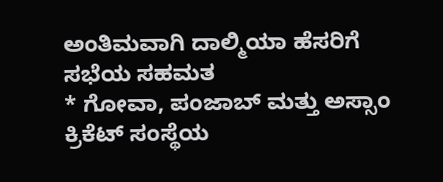ಅಂತಿಮವಾಗಿ ದಾಲ್ಮಿಯಾ ಹೆಸರಿಗೆ ಸಭೆಯ ಸಹಮತ
* ಗೋವಾ, ಪಂಜಾಬ್ ಮತ್ತು ಅಸ್ಸಾಂ ಕ್ರಿಕೆಟ್ ಸಂಸ್ಥೆಯ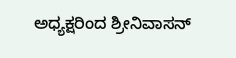ಅಧ್ಯಕ್ಷರಿಂದ ಶ್ರೀನಿವಾಸನ್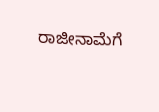ರಾಜೀನಾಮೆಗೆ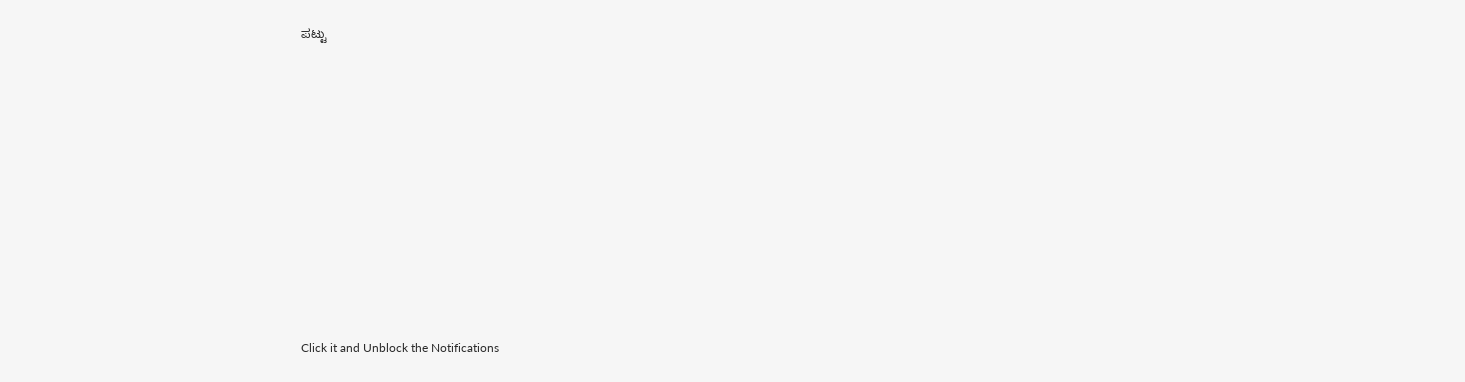ಪಟ್ಟು












Click it and Unblock the Notifications